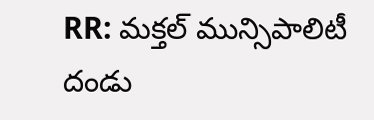RR: మక్తల్ మున్సిపాలిటీ దండు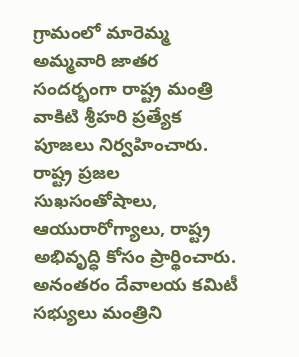గ్రామంలో మారెమ్మ అమ్మవారి జాతర సందర్భంగా రాష్ట్ర మంత్రి వాకిటి శ్రీహరి ప్రత్యేక పూజలు నిర్వహించారు. రాష్ట్ర ప్రజల సుఖసంతోషాలు, ఆయురారోగ్యాలు, రాష్ట్ర అభివృద్ధి కోసం ప్రార్థించారు. అనంతరం దేవాలయ కమిటీ సభ్యులు మంత్రిని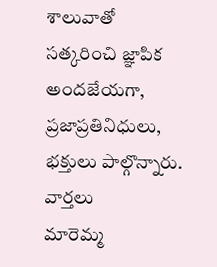శాలువాతో సత్కరించి జ్ఞాపిక అందజేయగా, ప్రజాప్రతినిధులు, భక్తులు పాల్గొన్నారు.
వార్తలు
మారెమ్మ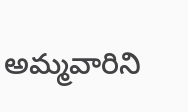అమ్మవారిని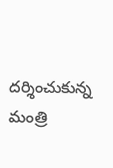దర్శించుకున్న మంత్రి